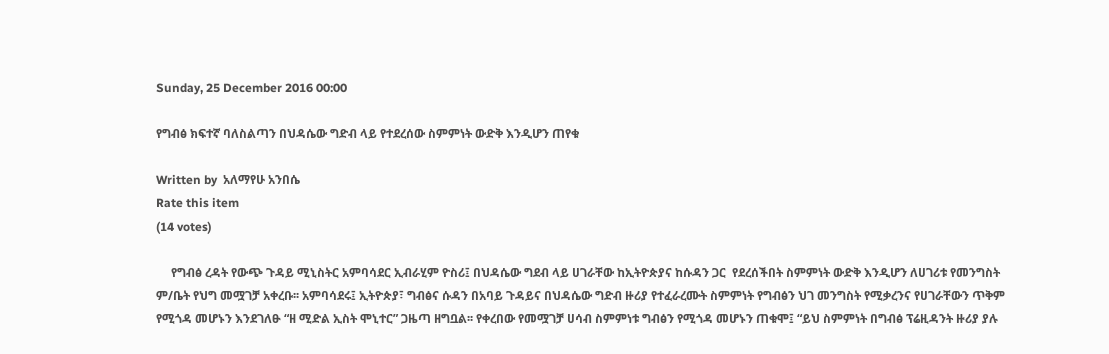Sunday, 25 December 2016 00:00

የግብፅ ክፍተኛ ባለስልጣን በህዳሴው ግድብ ላይ የተደረሰው ስምምነት ውድቅ እንዲሆን ጠየቁ

Written by  አለማየሁ አንበሴ
Rate this item
(14 votes)

     የግብፅ ረዳት የውጭ ጉዳይ ሚኒስትር አምባሳደር ኢብራሂም ዮስሪ፤ በህዳሴው ግደብ ላይ ሀገራቸው ከኢትዮጵያና ከሱዳን ጋር  የደረሰችበት ስምምነት ውድቅ እንዲሆን ለሀገሪቱ የመንግስት ም/ቤት የህግ መሟገቻ አቀረቡ፡፡ አምባሳደሩ፤ ኢትዮጵያ፣ ግብፅና ሱዳን በአባይ ጉዳይና በህዳሴው ግድብ ዙሪያ የተፈራረሙት ስምምነት የግብፅን ህገ መንግስት የሚቃረንና የሀገራቸውን ጥቅም የሚጎዳ መሆኑን እንደገለፁ “ዘ ሚድል ኢስት ሞኒተር” ጋዜጣ ዘግቧል፡፡ የቀረበው የመሟገቻ ሀሳብ ስምምነቱ ግብፅን የሚጎዳ መሆኑን ጠቁሞ፤ “ይህ ስምምነት በግብፅ ፕሬዚዳንት ዙሪያ ያሉ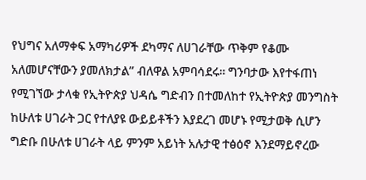የህግና አለማቀፍ አማካሪዎች ደካማና ለሀገራቸው ጥቅም የቆሙ አለመሆናቸውን ያመለክታል” ብለዋል አምባሳደሩ፡፡ ግንባታው እየተፋጠነ የሚገኘው ታላቁ የኢትዮጵያ ህዳሴ ግድብን በተመለከተ የኢትዮጵያ መንግስት ከሁለቱ ሀገራት ጋር የተለያዩ ውይይቶችን እያደረገ መሆኑ የሚታወቅ ሲሆን ግድቡ በሁለቱ ሀገራት ላይ ምንም አይነት አሉታዊ ተፅዕኖ እንደማይኖረው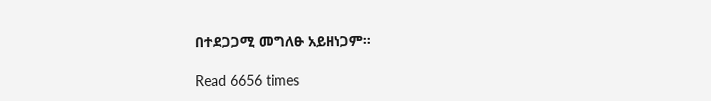በተደጋጋሚ መግለፁ አይዘነጋም፡፡

Read 6656 times